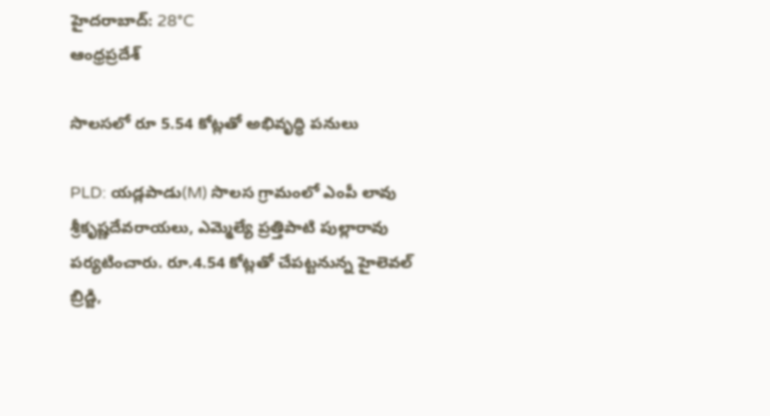హైదరాబాద్: 28°C
ఆంధ్రప్రదేశ్

సొలసలో రూ 5.54 కోట్లతో అభివృద్ధి పనులు

PLD: యడ్లపాడు(M) సొలస గ్రామంలో ఎంపీ లావు శ్రీకృష్ణదేవరాయలు, ఎమ్మెల్యే ప్రత్తిపాటి పుల్లారావు పర్యటించారు. రూ.4.54 కోట్లతో చేపట్టనున్న హైలెవల్ బ్రిడ్జి,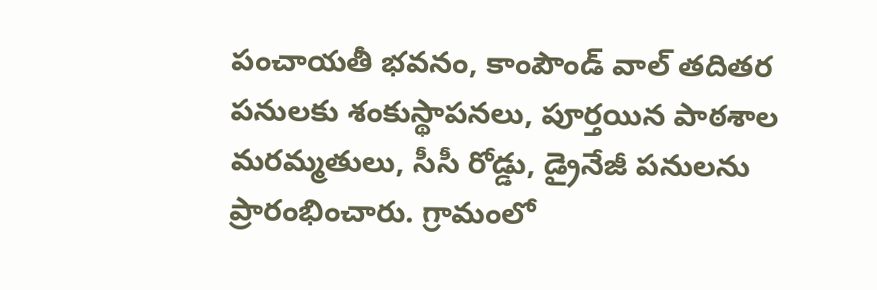పంచాయతీ భవనం, కాంపౌండ్ వాల్ తదితర పనులకు శంకుస్థాపనలు, పూర్తయిన పాఠశాల మరమ్మతులు, సీసీ రోడ్డు, డ్రైనేజీ పనులను ప్రారంభించారు. గ్రామంలో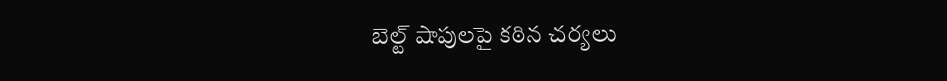బెల్ట్ షాపులపై కఠిన చర్యలు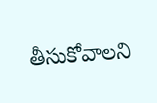తీసుకోవాలని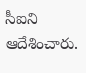సీఐని ఆదేశించారు.